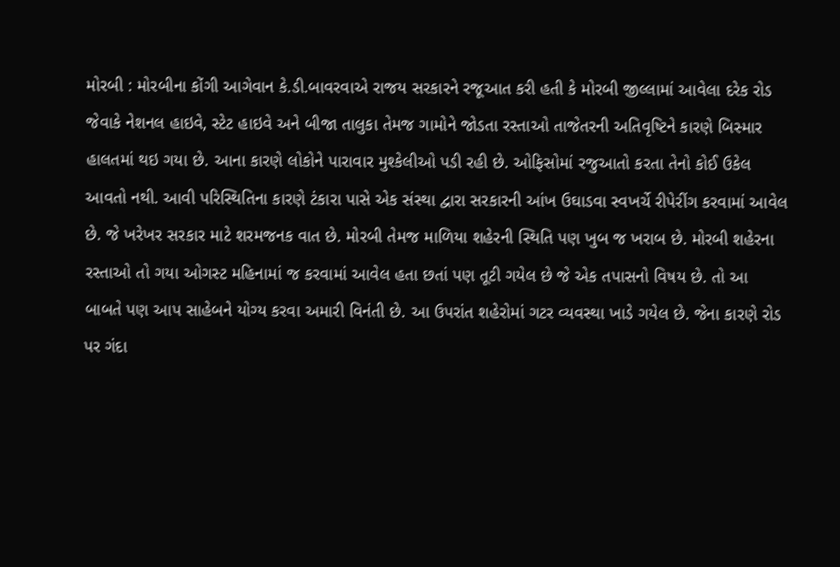મોરબી : મોરબીના કોંગી આગેવાન કે.ડી.બાવરવાએ રાજય સરકારને રજૂઆત કરી હતી કે મોરબી જીલ્લામાં આવેલા દરેક રોડ જેવાકે નેશનલ હાઇવે, સ્ટેટ હાઇવે અને બીજા તાલુકા તેમજ ગામોને જોડતા રસ્તાઓ તાજેતરની અતિવૃષ્ટિને કારણે બિસ્માર હાલતમાં થઇ ગયા છે. આના કારણે લોકોને પારાવાર મુશ્કેલીઓ પડી રહી છે. ઓફિસોમાં રજુઆતો કરતા તેનો કોઈ ઉકેલ આવતો નથી. આવી પરિસ્થિતિના કારણે ટંકારા પાસે એક સંસ્થા દ્વારા સરકારની આંખ ઉઘાડવા સ્વખર્ચે રીપેરીંગ કરવામાં આવેલ છે. જે ખરેખર સરકાર માટે શરમજનક વાત છે. મોરબી તેમજ માળિયા શહેરની સ્થિતિ પણ ખુબ જ ખરાબ છે. મોરબી શહેરના રસ્તાઓ તો ગયા ઓગસ્ટ મહિનામાં જ કરવામાં આવેલ હતા છતાં પણ તૂટી ગયેલ છે જે એક તપાસનો વિષય છે. તો આ બાબતે પણ આપ સાહેબને યોગ્ય કરવા અમારી વિનંતી છે. આ ઉપરાંત શહેરોમાં ગટર વ્યવસ્થા ખાડે ગયેલ છે. જેના કારણે રોડ પર ગંદા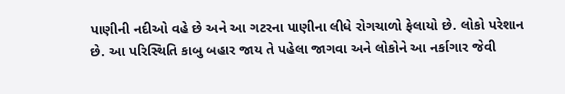પાણીની નદીઓ વહે છે અને આ ગટરના પાણીના લીધે રોગચાળો ફેલાયો છે. લોકો પરેશાન છે. આ પરિસ્થિતિ કાબુ બહાર જાય તે પહેલા જાગવા અને લોકોને આ નર્કાગાર જેવી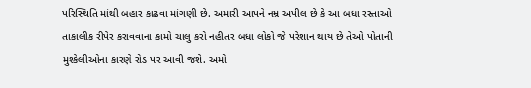પરિસ્થિતિ માંથી બહાર કાઢવા માંગણી છે. અમારી આપને નમ્ર અપીલ છે કે આ બધા રસ્તાઓ તાકાલીક રીપેર કરાવવાના કામો ચાલુ કરો નહીતર બધા લોકો જે પરેશાન થાય છે તેઓ પોતાની મુશ્કેલીઓના કારણે રોડ પર આવી જશે. અમો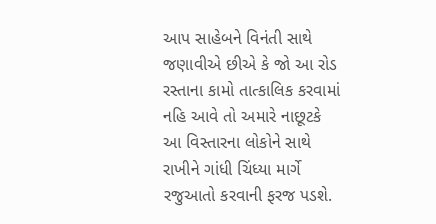આપ સાહેબને વિનંતી સાથે જણાવીએ છીએ કે જો આ રોડ રસ્તાના કામો તાત્કાલિક કરવામાં નહિ આવે તો અમારે નાછૂટકે આ વિસ્તારના લોકોને સાથે રાખીને ગાંધી ચિંધ્યા માર્ગે રજુઆતો કરવાની ફરજ પડશે.